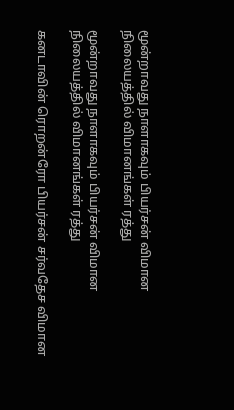மூன்றாவது நாளாகவும் பியர்சன் விமான நிலையத்தில் விமானங்கள் ரத்து

மூன்றாவது நாளாகவும் பியர்சன் விமான நிலையத்தில் விமானங்கள் ரத்து

கனடாவின் ரொறன்ரோ பியர்சன் சர்வதேச விமான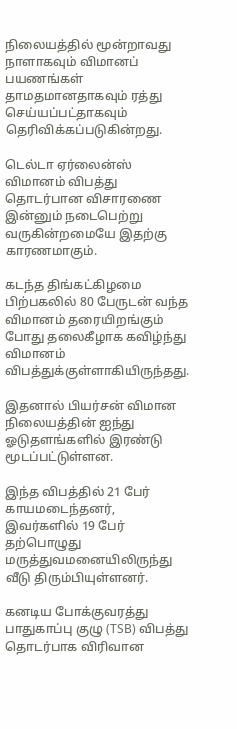நிலையத்தில் மூன்றாவது நாளாகவும் விமானப் பயணங்கள் தாமதமானதாகவும் ரத்து செய்யப்பட்தாகவும் தெரிவிக்கப்படுகின்றது.

டெல்டா ஏர்லைன்ஸ் விமானம் விபத்து தொடர்பான விசாரணை இன்னும் நடைபெற்று வருகின்றமையே இதற்கு காரணமாகும்.

கடந்த திங்கட்கிழமை பிற்பகலில் 80 பேருடன் வந்த விமானம் தரையிறங்கும் போது தலைகீழாக கவிழ்ந்து விமானம் விபத்துக்குள்ளாகியிருந்தது.

இதனால் பியர்சன் விமான நிலையத்தின் ஐந்து ஓடுதளங்களில் இரண்டு மூடப்பட்டுள்ளன.

இந்த விபத்தில் 21 பேர் காயமடைந்தனர், இவர்களில் 19 பேர் தற்பொழுது மருத்துவமனையிலிருந்து வீடு திரும்பியுள்ளனர்.

கனடிய போக்குவரத்து பாதுகாப்பு குழு (TSB) விபத்து தொடர்பாக விரிவான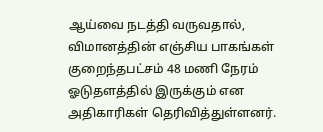ஆய்வை நடத்தி வருவதால், விமானத்தின் எஞ்சிய பாகங்கள் குறைந்தபட்சம் 48 மணி நேரம் ஓடுதளத்தில் இருக்கும் என அதிகாரிகள் தெரிவித்துள்ளனர்.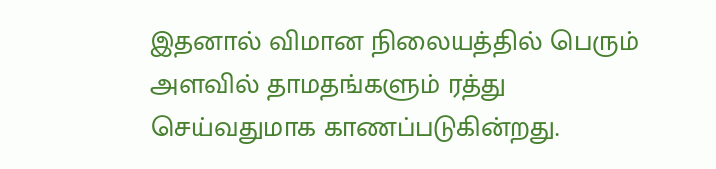இதனால் விமான நிலையத்தில் பெரும் அளவில் தாமதங்களும் ரத்து செய்வதுமாக காணப்படுகின்றது.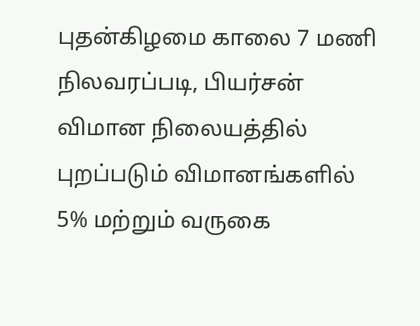புதன்கிழமை காலை 7 மணி நிலவரப்படி, பியர்சன் விமான நிலையத்தில் புறப்படும் விமானங்களில் 5% மற்றும் வருகை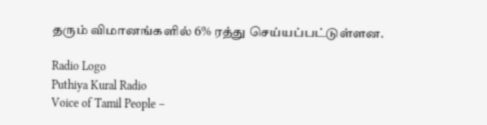தரும் விமானங்களில் 6% ரத்து செய்யப்பட்டுள்ளன.

Radio Logo
Puthiya Kural Radio
Voice of Tamil People –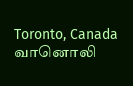Toronto, Canada
வானொலி